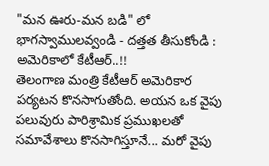"మన ఊరు-మన బడి" లో భాగస్వాములవ్వండి - దత్తత తీసుకోండి : అమెరికాలో కేటీఆర్..!!
తెలంగాణ మంత్రి కేటీఆర్ అమెరికార పర్యటన కొనసాగుతోంది. అయన ఒక వైపు పలువురు పారిశ్రామిక ప్రముఖలతో సమావేశాలు కొనసాగిస్తూనే... మరో వైపు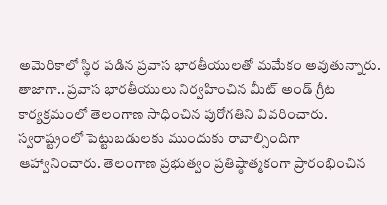అమెరికాలో స్థిర పడిన ప్రవాస భారతీయులతో మమేకం అవుతున్నారు. తాజాగా.. ప్రవాస భారతీయులు నిర్వహించిన మీట్ అండ్ గ్రీట కార్యక్రమంలో తెలంగాణ సాధించిన పురోగతిని వివరించారు. స్వరాష్ట్రంలో పెట్టుబడులకు ముందుకు రావాల్సిందిగా ఆహ్వానించారు. తెలంగాణ ప్రభుత్వం ప్రతిష్ఠాత్మకంగా ప్రారంభించిన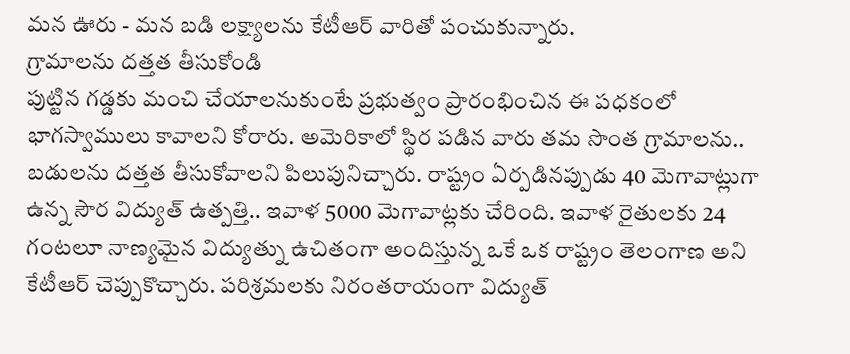మన ఊరు - మన బడి లక్ష్యాలను కేటీఆర్ వారితో పంచుకున్నారు.
గ్రామాలను దత్తత తీసుకోండి
పుట్టిన గడ్డకు మంచి చేయాలనుకుంటే ప్రభుత్వం ప్రారంభించిన ఈ పధకంలో భాగస్వాములు కావాలని కోరారు. అమెరికాలో స్థిర పడిన వారు తమ సొంత గ్రామాలను.. బడులను దత్తత తీసుకోవాలని పిలుపునిచ్చారు. రాష్ట్రం ఏర్పడినప్పుడు 40 మెగావాట్లుగా ఉన్న సౌర విద్యుత్ ఉత్పత్తి.. ఇవాళ 5000 మెగావాట్లకు చేరింది. ఇవాళ రైతులకు 24 గంటలూ నాణ్యమైన విద్యుత్ను ఉచితంగా అందిస్తున్న ఒకే ఒక రాష్ట్రం తెలంగాణ అని కేటీఆర్ చెప్పుకొచ్చారు. పరిశ్రమలకు నిరంతరాయంగా విద్యుత్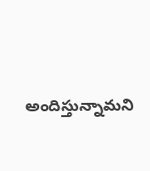అందిస్తున్నామని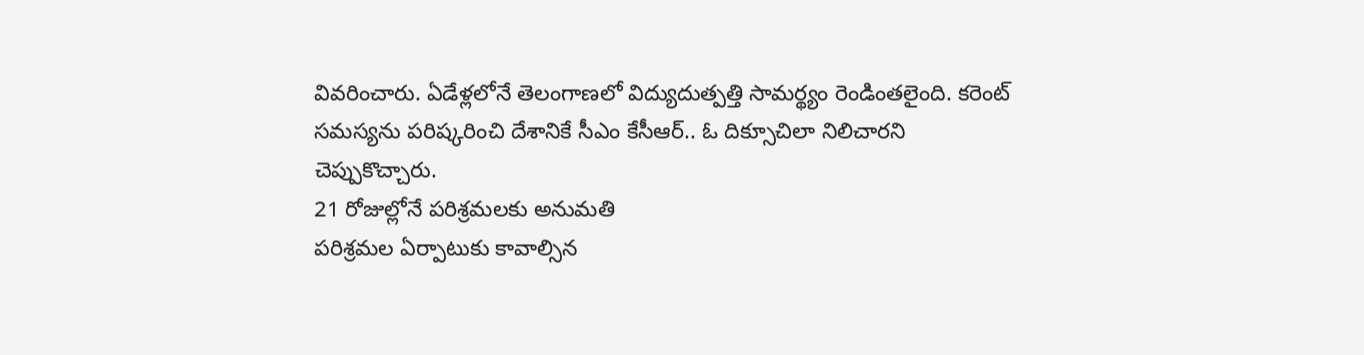వివరించారు. ఏడేళ్లలోనే తెలంగాణలో విద్యుదుత్పత్తి సామర్థ్యం రెండింతలైంది. కరెంట్ సమస్యను పరిష్కరించి దేశానికే సీఎం కేసీఆర్.. ఓ దిక్సూచిలా నిలిచారని చెప్పుకొచ్చారు.
21 రోజుల్లోనే పరిశ్రమలకు అనుమతి
పరిశ్రమల ఏర్పాటుకు కావాల్సిన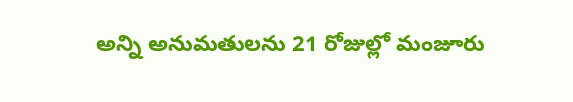అన్ని అనుమతులను 21 రోజుల్లో మంజూరు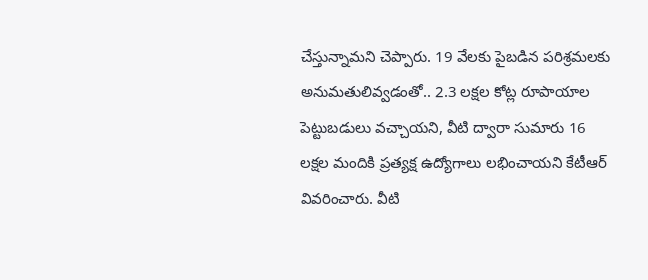చేస్తున్నామని చెప్పారు. 19 వేలకు పైబడిన పరిశ్రమలకు అనుమతులివ్వడంతో.. 2.3 లక్షల కోట్ల రూపాయాల పెట్టుబడులు వచ్చాయని, వీటి ద్వారా సుమారు 16 లక్షల మందికి ప్రత్యక్ష ఉద్యోగాలు లభించాయని కేటీఆర్ వివరించారు. వీటి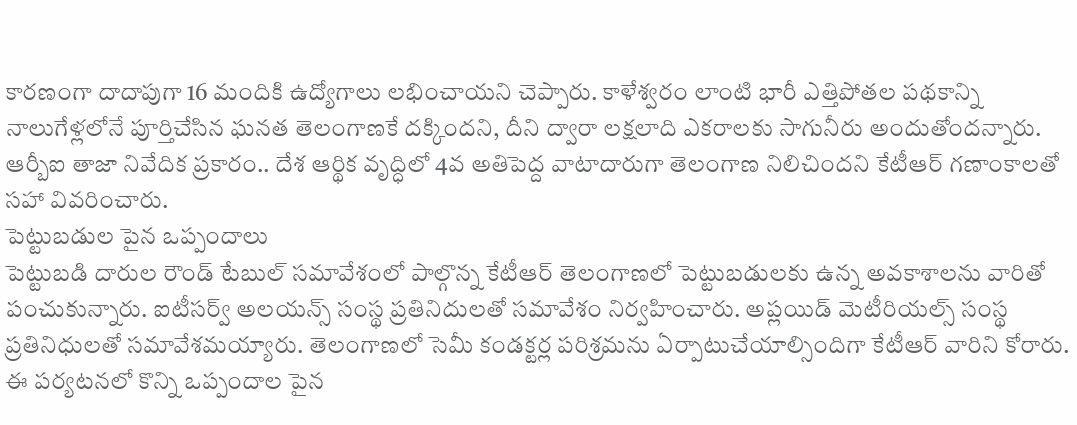కారణంగా దాదాపుగా 16 మందికి ఉద్యోగాలు లభించాయని చెప్పారు. కాళేశ్వరం లాంటి భారీ ఎత్తిపోతల పథకాన్ని నాలుగేళ్లలోనే పూర్తిచేసిన ఘనత తెలంగాణకే దక్కిందని, దీని ద్వారా లక్షలాది ఎకరాలకు సాగునీరు అందుతోందన్నారు. ఆర్బీఐ తాజా నివేదిక ప్రకారం.. దేశ ఆర్థిక వృద్ధిలో 4వ అతిపెద్ద వాటాదారుగా తెలంగాణ నిలిచిందని కేటీఆర్ గణాంకాలతో సహా వివరించారు.
పెట్టుబడుల పైన ఒప్పందాలు
పెట్టుబడి దారుల రౌండ్ టేబుల్ సమావేశంలో పాల్గొన్న కేటీఆర్ తెలంగాణలో పెట్టుబడులకు ఉన్న అవకాశాలను వారితో పంచుకున్నారు. ఐటీసర్వ్ అలయన్స్ సంస్థ ప్రతినిదులతో సమావేశం నిర్వహించారు. అప్లయిడ్ మెటీరియల్స్ సంస్థ ప్రతినిధులతో సమావేశమయ్యారు. తెలంగాణలో సెమీ కండక్టర్ల పరిశ్రమను ఏర్పాటుచేయాల్సిందిగా కేటీఆర్ వారిని కోరారు. ఈ పర్యటనలో కొన్ని ఒప్పందాల పైన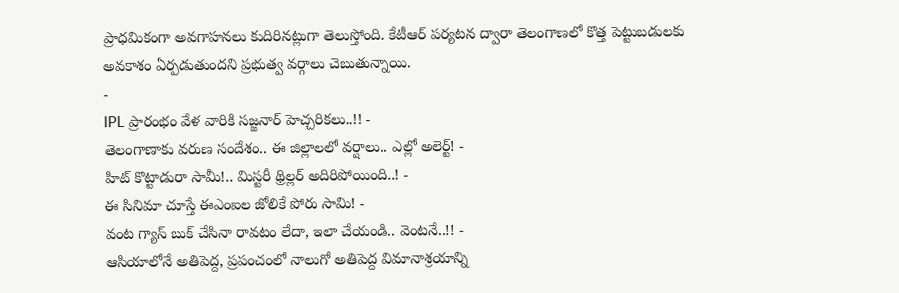ప్రాధమికంగా అవగాహనలు కుదిరినట్లుగా తెలుస్తోంది. కేటీఆర్ పర్యటన ద్వారా తెలంగాణలో కొత్త పెట్టుబడులకు అవకాశం ఏర్పడుతుందని ప్రభుత్వ వర్గాలు చెబుతున్నాయి.
-
IPL ప్రారంభం వేళ వారికి సజ్జనార్ హెచ్చరికలు..!! -
తెలంగాణాకు వరుణ సందేశం.. ఈ జిల్లాలలో వర్షాలు.. ఎల్లో అలెర్ట్! -
హిట్ కొట్టాడురా సామీ!.. మిస్టరీ థ్రిల్లర్ అదిరిపోయింది..! -
ఈ సినిమా చూస్తే ఈఎంఐల జోలికే పోరు సామి! -
వంట గ్యాస్ బుక్ చేసినా రావటం లేదా, ఇలా చేయండి.. వెంటనే..!! -
ఆసియాలోనే అతిపెద్ద, ప్రపంచంలో నాలుగో అతిపెద్ద విమానాశ్రయాన్ని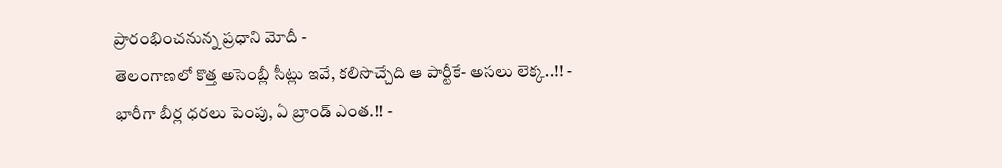ప్రారంభించనున్న ప్రధాని మోదీ -
తెలంగాణలో కొత్త అసెంబ్లీ సీట్లు ఇవే, కలిసొచ్చేది ఆ పార్టీకే- అసలు లెక్క..!! -
భారీగా బీర్ల ధరలు పెంపు, ఏ బ్రాండ్ ఎంత.!! -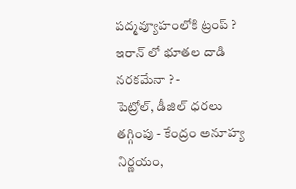పద్మవ్యూహంలోకి ట్రంప్ ? ఇరాన్ లో భూతల దాడి నరకమేనా ? -
పెట్రోల్, డీజిల్ ధరలు తగ్గింపు - కేంద్రం అనూహ్య నిర్ణయం,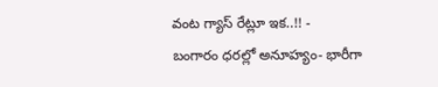వంట గ్యాస్ రేట్లూ ఇక..!! -
బంగారం ధరల్లో అనూహ్యం- భారీగా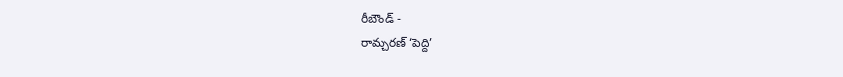రీబౌండ్ -
రామ్చరణ్ ‘పెద్ది’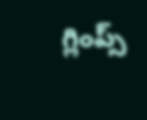గ్లింప్స్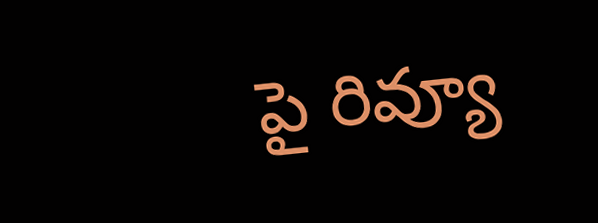పై రివ్యూ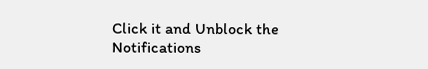Click it and Unblock the Notifications